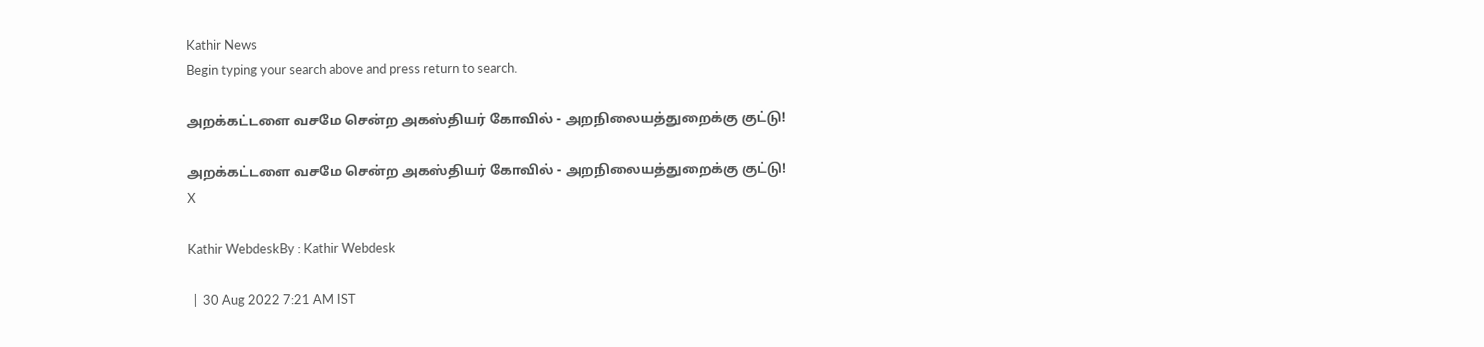Kathir News
Begin typing your search above and press return to search.

அறக்கட்டளை வசமே சென்ற அகஸ்தியர் கோவில் - அறநிலையத்துறைக்கு குட்டு!

அறக்கட்டளை வசமே சென்ற அகஸ்தியர் கோவில் - அறநிலையத்துறைக்கு குட்டு!
X

Kathir WebdeskBy : Kathir Webdesk

  |  30 Aug 2022 7:21 AM IST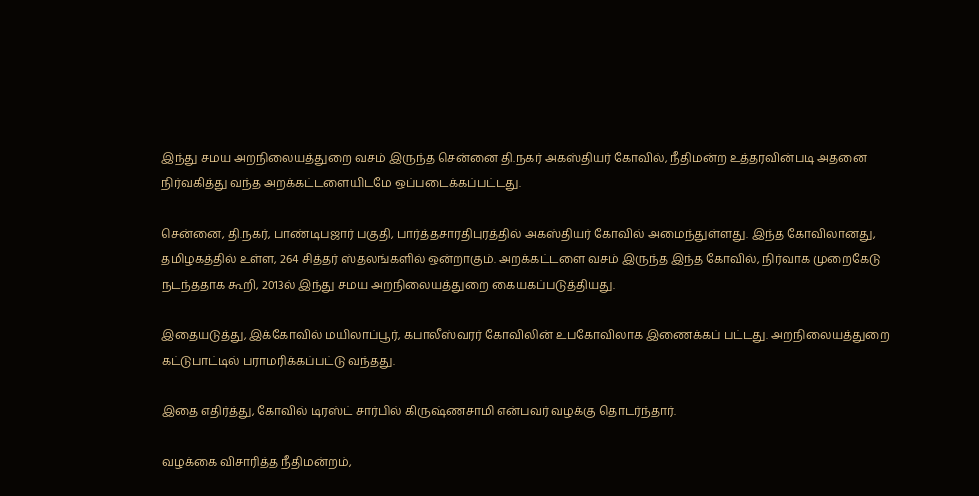இந்து சமய அறநிலையத்துறை வசம் இருந்த சென்னை தி.நகர் அகஸ்தியர் கோவில், நீதிமன்ற உத்தரவின்படி அதனை நிர்வகித்து வந்த அறக்கட்டளையிடமே ஒப்படைக்கப்பட்டது.

சென்னை, தி.நகர், பாண்டிபஜார் பகுதி, பார்த்தசாரதிபுரத்தில் அகஸ்தியர் கோவில் அமைந்துள்ளது. இந்த கோவிலானது, தமிழகத்தில் உள்ள, 264 சித்தர் ஸ்தலங்களில் ஒன்றாகும். அறக்கட்டளை வசம் இருந்த இந்த கோவில், நிர்வாக முறைகேடு நடந்ததாக கூறி, 2013ல் இந்து சமய அறநிலையத்துறை கையகப்படுத்தியது.

இதையடுத்து, இக்கோவில் மயிலாப்பூர், கபாலீஸ்வரர் கோவிலின் உபகோவிலாக இணைக்கப் பட்டது. அறநிலையத்துறை கட்டுபாட்டில் பராமரிக்கப்பட்டு வந்தது.

இதை எதிர்த்து, கோவில் டிரஸ்ட் சார்பில் கிருஷ்ணசாமி என்பவர் வழக்கு தொடர்ந்தார்.

வழக்கை விசாரித்த நீதிமன்றம்,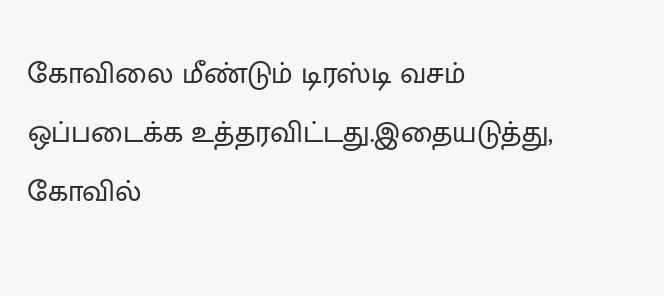கோவிலை மீண்டும் டிரஸ்டி வசம் ஒப்படைக்க உத்தரவிட்டது.இதையடுத்து, கோவில்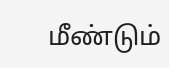மீண்டும்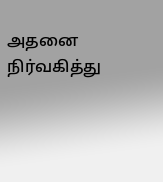அதனை நிர்வகித்து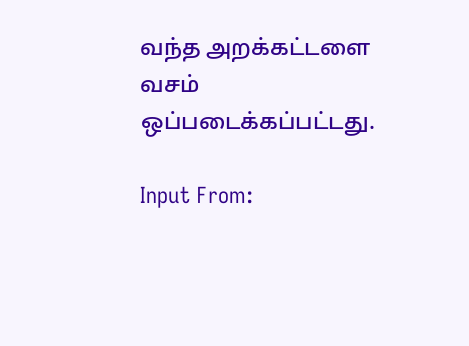வந்த அறக்கட்டளை வசம் ஒப்படைக்கப்பட்டது.

Input From: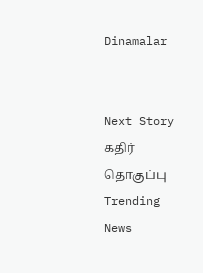Dinamalar


Next Story
கதிர் தொகுப்பு
Trending News